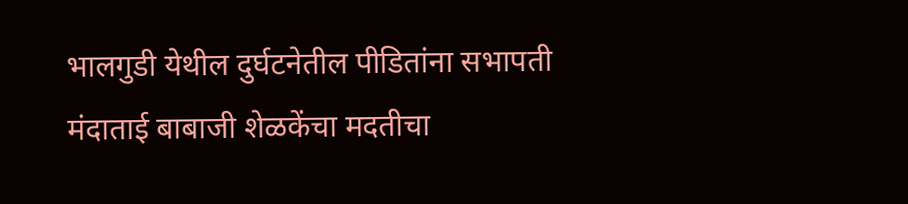भालगुडी येथील दुर्घटनेतील पीडितांना सभापती मंदाताई बाबाजी शेळकेंचा मदतीचा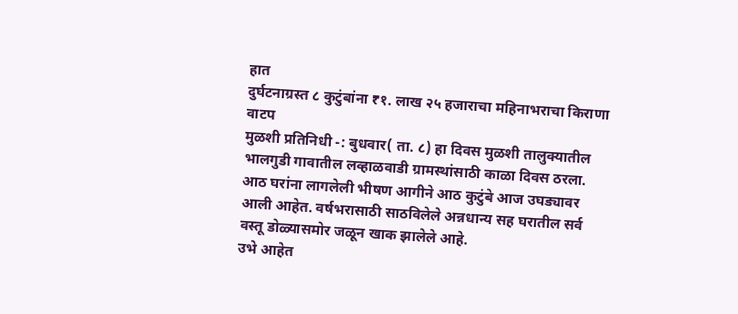हात
दुर्घटनाग्रस्त ८ कुटुंबांना ₹१. लाख २५ हजाराचा महिनाभराचा किराणा वाटप
मुळशी प्रतिनिधी -: बुधवार( ता. ८) हा दिवस मुळशी तालुक्यातील भालगुडी गावातील लव्हाळवाडी ग्रामस्थांसाठी काळा दिवस ठरला. आठ घरांना लागलेली भीषण आगीने आठ कुटुंबे आज उघड्यावर आली आहेत. वर्षभरासाठी साठविलेले अन्नधान्य सह घरातील सर्व वस्तू डोळ्यासमोर जळून खाक झालेले आहे.
उभे आहेत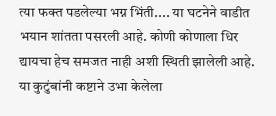त्या फक्त पडलेल्या भग्न भिंती.... या घटनेने वाडीत भयान शांतता पसरली आहे. कोणी कोणाला धिर द्यायचा हेच समजत नाही अशी स्थिती झालेली आहे.
या कुटुंबांनी कष्टाने उभा केलेला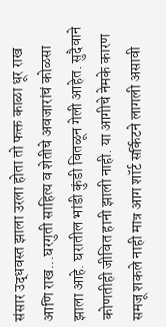संसार उद्धवस्त झाला उरला होता तो फक्त काळा धूर राख आणि राख...घरगुती साहित्य व शेतीचे अवजारांचं कोळसा झाला आहे. घरातील भांडी कुंडी वितळून गेली आहेत. सुदैवाने कोणतीही जीवित हानी झाली नाही. या आगीचे नेमके कारण समजू शकले नाही मात्र आग शॉर्ट सर्किटने लागली असावी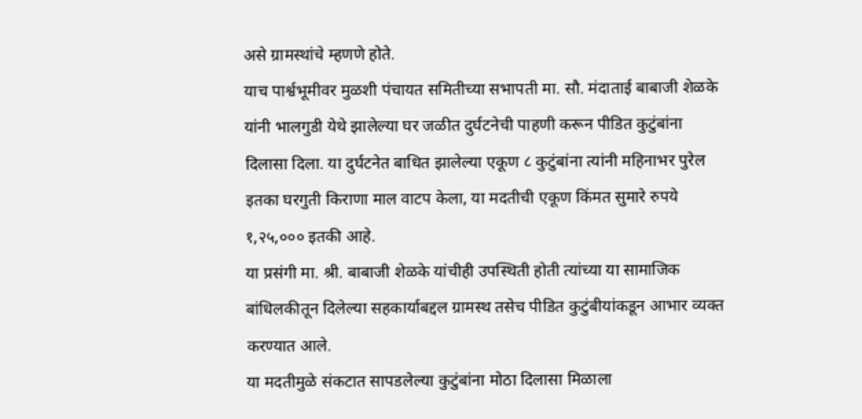असे ग्रामस्थांचे म्हणणे होते.
याच पार्श्वभूमीवर मुळशी पंचायत समितीच्या सभापती मा. सौ. मंदाताई बाबाजी शेळके यांनी भालगुडी येथे झालेल्या घर जळीत दुर्घटनेची पाहणी करून पीडित कुटुंबांना दिलासा दिला. या दुर्घटनेत बाधित झालेल्या एकूण ८ कुटुंबांना त्यांनी महिनाभर पुरेल इतका घरगुती किराणा माल वाटप केला, या मदतीची एकूण किंमत सुमारे रुपये १,२५,००० इतकी आहे.
या प्रसंगी मा. श्री. बाबाजी शेळके यांचीही उपस्थिती होती त्यांच्या या सामाजिक बांधिलकीतून दिलेल्या सहकार्याबद्दल ग्रामस्थ तसेच पीडित कुटुंबीयांकडून आभार व्यक्त करण्यात आले.
या मदतीमुळे संकटात सापडलेल्या कुटुंबांना मोठा दिलासा मिळाला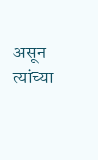असून त्यांच्या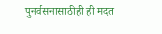पुनर्वसनासाठीही ही मदत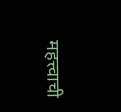महत्त्वाची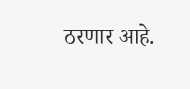ठरणार आहे.